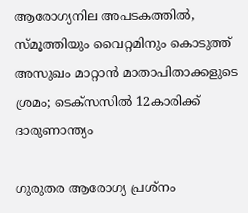ആരോഗ്യനില അപടകത്തിൽ, സ്മൂത്തിയും വൈറ്റമിനും കൊടുത്ത് അസുഖം മാറ്റാൻ മാതാപിതാക്കളുടെ ശ്രമം; ടെക്സസിൽ 12കാരിക്ക് ദാരുണാന്ത്യം

ഗുരുതര ആരോഗ്യ പ്രശ്നം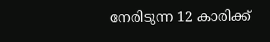നേരിടുന്ന 12 കാരിക്ക്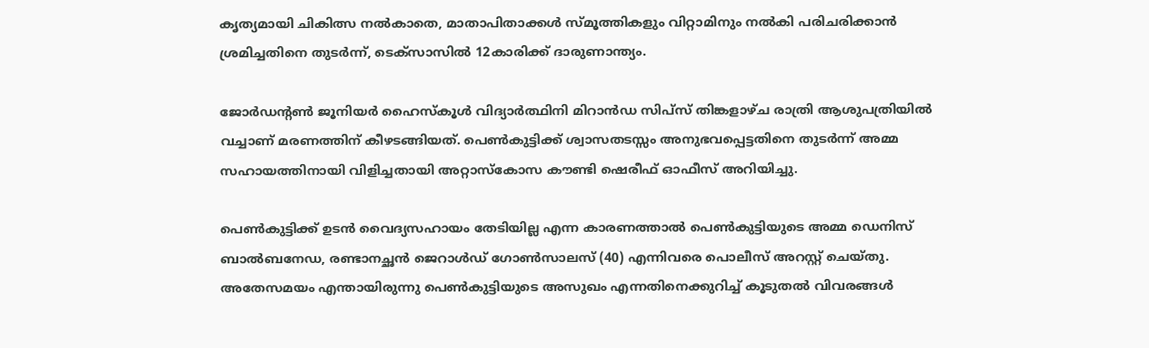കൃത്യമായി ചികിത്സ നൽകാതെ, മാതാപിതാക്കൾ സ്മൂത്തികളും വിറ്റാമിനും നൽകി പരിചരിക്കാൻ ശ്രമിച്ചതിനെ തുടർന്ന്, ടെക്സാസിൽ 12കാരിക്ക് ദാരുണാന്ത്യം.

ജോർഡൻ്റൺ ജൂനിയർ ഹൈസ്‌കൂൾ വിദ്യാർത്ഥിനി മിറാൻഡ സിപ്‌സ് തിങ്കളാഴ്ച രാത്രി ആശുപത്രിയിൽ വച്ചാണ് മരണത്തിന് കീഴടങ്ങിയത്. പെൺകുട്ടിക്ക് ശ്വാസതടസ്സം അനുഭവപ്പെട്ടതിനെ തുടർന്ന് അമ്മ സഹായത്തിനായി വിളിച്ചതായി അറ്റാസ്കോസ കൗണ്ടി ഷെരീഫ് ഓഫീസ് അറിയിച്ചു.

പെൺകുട്ടിക്ക് ഉടൻ വൈദ്യസഹായം തേടിയില്ല എന്ന കാരണത്താൽ പെൺകുട്ടിയുടെ അമ്മ ഡെനിസ് ബാൽബനേഡ, രണ്ടാനച്ഛൻ ജെറാൾഡ് ഗോൺസാലസ് (40) എന്നിവരെ പൊലീസ് അറസ്റ്റ് ചെയ്തു. അതേസമയം എന്തായിരുന്നു പെൺകുട്ടിയുടെ അസുഖം എന്നതിനെക്കുറിച്ച് കൂടുതൽ വിവരങ്ങൾ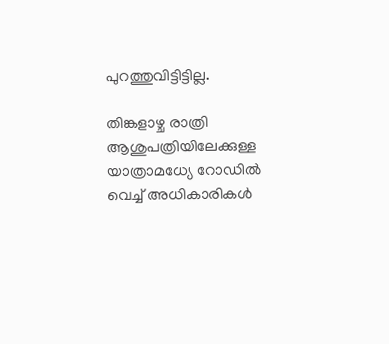പുറത്തുവിട്ടിട്ടില്ല.

തിങ്കളാഴ്ച രാത്രി ആശുപത്രിയിലേക്കുള്ള യാത്രാമധ്യേ റോഡിൽ വെച്ച് അധികാരികൾ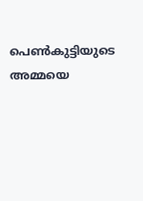പെൺകുട്ടിയുടെ അമ്മയെ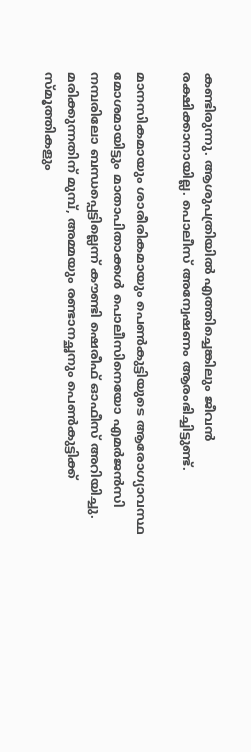കണ്ടിരുന്നു. ആശുപത്രിയിൽ എത്തിച്ചെങ്കിലും ജീവൻ രക്ഷിക്കാനായില്ല. പൊലീസ് അന്വേഷണം ആരംഭിച്ചിട്ടുണ്ട്.

മാനസികമായും ശാരീരികമായും പെൺകുട്ടിയുടെ ആരോഗ്യാവസ്ഥ മോശമായിട്ടും മാതാപിതാക്കൾ പൊലീസിനെയോ എമർജൻസി നമ്പരിലോ ബന്ധപ്പെട്ടില്ലെന്ന് കൗണ്ടി ഷെരീഫ് ഓഫീസ് അറിയിച്ചു. മരിക്കുന്നതിന് മുമ്പ്, അമ്മയും രണ്ടാനച്ഛനും പെൺകുട്ടിക്ക് സ്മൂത്തികളും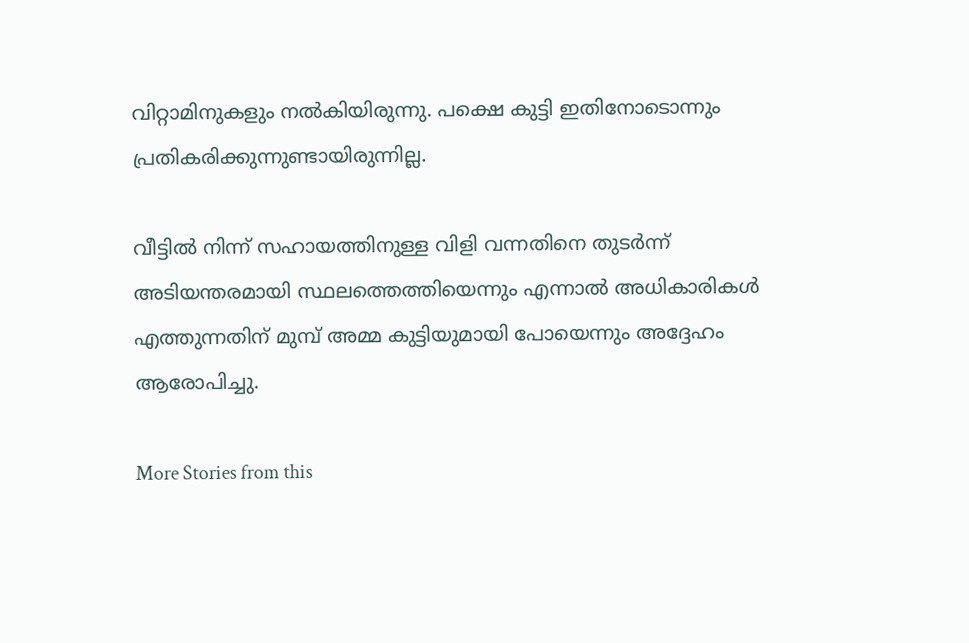വിറ്റാമിനുകളും നൽകിയിരുന്നു. പക്ഷെ കുട്ടി ഇതിനോടൊന്നും പ്രതികരിക്കുന്നുണ്ടായിരുന്നില്ല.

വീട്ടിൽ നിന്ന് സഹായത്തിനുള്ള വിളി വന്നതിനെ തുടർന്ന് അടിയന്തരമായി സ്ഥലത്തെത്തിയെന്നും എന്നാൽ അധികാരികൾ എത്തുന്നതിന് മുമ്പ് അമ്മ കുട്ടിയുമായി പോയെന്നും അദ്ദേഹം ആരോപിച്ചു.

More Stories from this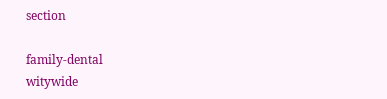section

family-dental
witywide